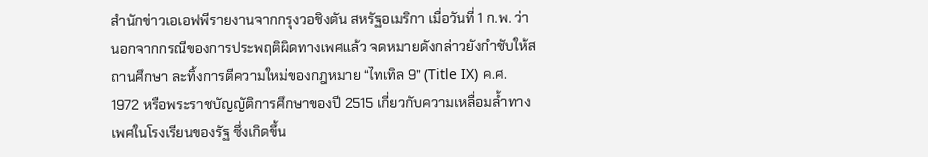สำนักข่าวเอเอฟพีรายงานจากกรุงวอชิงตัน สหรัฐอเมริกา เมื่อวันที่ 1 ก.พ. ว่า นอกจากกรณีของการประพฤติผิดทางเพศแล้ว จดหมายดังกล่าวยังกำชับให้สถานศึกษา ละทิ้งการตีความใหม่ของกฎหมาย “ไทเทิล 9” (Title IX) ค.ศ. 1972 หรือพระราชบัญญัติการศึกษาของปี 2515 เกี่ยวกับความเหลื่อมล้ำทางเพศในโรงเรียนของรัฐ ซึ่งเกิดขึ้น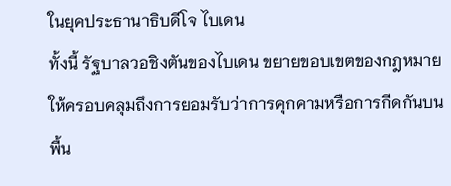ในยุคประธานาธิบดีโจ ไบเดน
ทั้งนี้ รัฐบาลวอชิงตันของไบเดน ขยายขอบเขตของกฎหมายให้ครอบคลุมถึงการยอมรับว่าการคุกคามหรือการกีดกันบนพื้น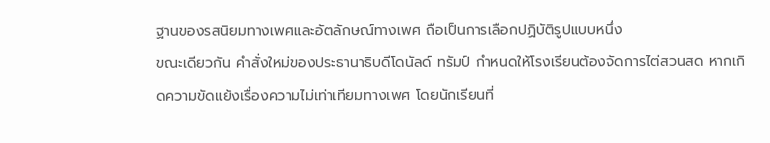ฐานของรสนิยมทางเพศและอัตลักษณ์ทางเพศ ถือเป็นการเลือกปฏิบัติรูปแบบหนึ่ง
ขณะเดียวกัน คำสั่งใหม่ของประธานาธิบดีโดนัลด์ ทรัมป์ กำหนดให้โรงเรียนต้องจัดการไต่สวนสด หากเกิดความขัดแย้งเรื่องความไม่เท่าเทียมทางเพศ โดยนักเรียนที่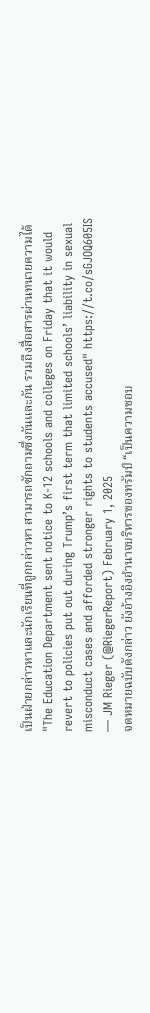เป็นฝ่ายกล่าวหาและนักเรียนที่ถูกกล่าวหา สามารถซักถามซึ่งกันและกัน รวมถึงสื่อสารผ่านทนายความได้
"The Education Department sent notice to K-12 schools and colleges on Friday that it would revert to policies put out during Trump’s first term that limited schools’ liability in sexual misconduct cases and afforded stronger rights to students accused" https://t.co/sGJOQ605IS
— JM Rieger (@RiegerReport) February 1, 2025
จดหมายฉบับดังกล่าว ยังอ้างอิงอำนาจบริหารของทรัมป์ “เป็นความชอบ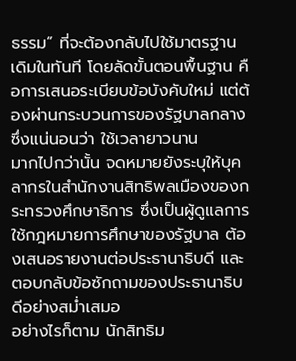ธรรม” ที่จะต้องกลับไปใช้มาตรฐานเดิมในทันที โดยลัดขั้นตอนพื้นฐาน คือการเสนอระเบียบข้อบังคับใหม่ แต่ต้องผ่านกระบวนการของรัฐบาลกลาง ซึ่งแน่นอนว่า ใช้เวลายาวนาน
มากไปกว่านั้น จดหมายยังระบุให้บุคลากรในสำนักงานสิทธิพลเมืองของกระทรวงศึกษาธิการ ซึ่งเป็นผู้ดูแลการใช้กฎหมายการศึกษาของรัฐบาล ต้องเสนอรายงานต่อประธานาธิบดี และตอบกลับข้อซักถามของประธานาธิบดีอย่างสม่ำเสมอ
อย่างไรก็ตาม นักสิทธิม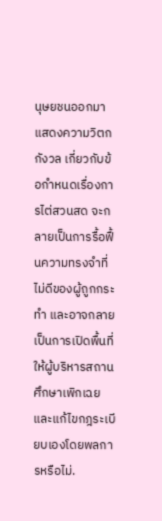นุษยชนออกมาแสดงความวิตกกังวล เกี่ยวกับข้อกำหนดเรื่องการไต่สวนสด จะกลายเป็นการรื้อฟื้นความทรงจำที่ไม่ดีของผู้ถูกกระทำ และอาจกลายเป็นการเปิดพื้นที่ให้ผู้บริหารสถานศึกษาเพิกเฉย และแก้ไขกฎระเบียบเองโดยพลการหรือไม่.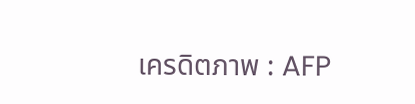เครดิตภาพ : AFP